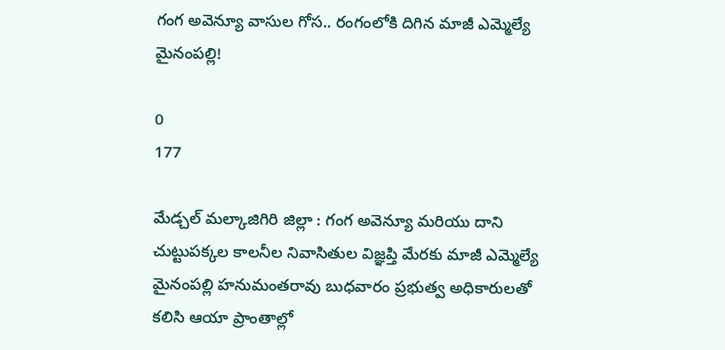గంగ అవెన్యూ వాసుల గోస.. రంగంలోకి దిగిన మాజీ ఎమ్మెల్యే మైనంపల్లి!

0
177

మేడ్చల్ మల్కాజిగిరి జిల్లా : గంగ అవెన్యూ మరియు దాని చుట్టుపక్కల కాలనీల నివాసితుల విజ్ఞప్తి మేరకు మాజీ ఎమ్మెల్యే మైనంపల్లి హనుమంతరావు బుధవారం ప్రభుత్వ అధికారులతో కలిసి ఆయా ప్రాంతాల్లో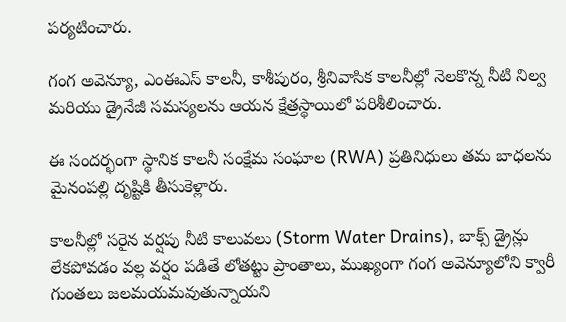పర్యటించారు.

గంగ అవెన్యూ, ఎంఈఎస్ కాలనీ, కాశీపురం, శ్రీనివాసిక కాలనీల్లో నెలకొన్న నీటి నిల్వ మరియు డ్రైనేజీ సమస్యలను ఆయన క్షేత్రస్థాయిలో పరిశీలించారు.

ఈ సందర్భంగా స్థానిక కాలనీ సంక్షేమ సంఘాల (RWA) ప్రతినిధులు తమ బాధలను మైనంపల్లి దృష్టికి తీసుకెళ్లారు.

కాలనీల్లో సరైన వర్షపు నీటి కాలువలు (Storm Water Drains), బాక్స్ డ్రైన్లు లేకపోవడం వల్ల వర్షం పడితే లోతట్టు ప్రాంతాలు, ముఖ్యంగా గంగ అవెన్యూలోని క్వారీ గుంతలు జలమయమవుతున్నాయని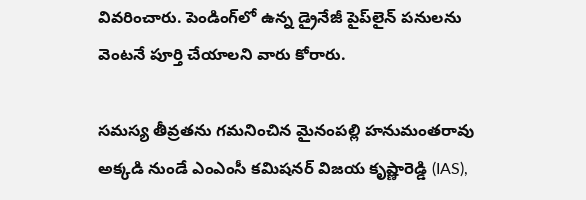వివరించారు. పెండింగ్‌లో ఉన్న డ్రైనేజీ పైప్‌లైన్ పనులను వెంటనే పూర్తి చేయాలని వారు కోరారు.

సమస్య తీవ్రతను గమనించిన మైనంపల్లి హనుమంతరావు అక్కడి నుండే ఎంఎంసీ కమిషనర్ విజయ కృష్ణారెడ్డి (IAS),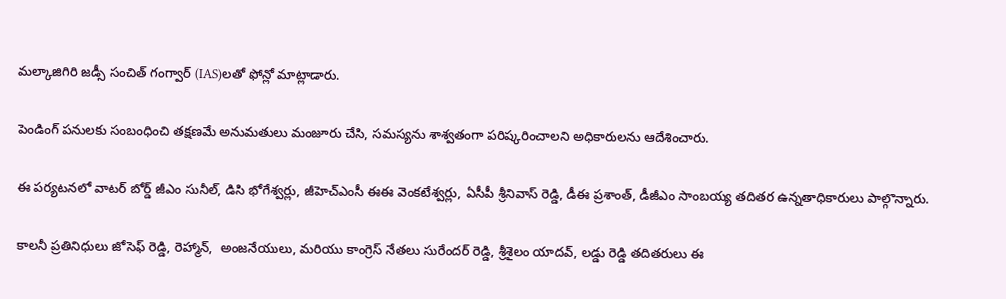మల్కాజిగిరి జడ్సీ సంచిత్ గంగ్వార్ (IAS)లతో ఫోన్లో మాట్లాడారు.

పెండింగ్ పనులకు సంబంధించి తక్షణమే అనుమతులు మంజూరు చేసి, సమస్యను శాశ్వతంగా పరిష్కరించాలని అధికారులను ఆదేశించారు.

ఈ పర్యటనలో వాటర్ బోర్డ్ జీఎం సునీల్, డిసి భోగేశ్వర్లు, జీహెచ్‌ఎంసీ ఈఈ వెంకటేశ్వర్లు, ఏసీపీ శ్రీనివాస్ రెడ్డి, డీఈ ప్రశాంత్, డీజీఎం సాంబయ్య తదితర ఉన్నతాధికారులు పాల్గొన్నారు.

కాలనీ ప్రతినిధులు జోసెఫ్ రెడ్డి, రెహ్మాన్,  అంజనేయులు, మరియు కాంగ్రెస్ నేతలు సురేందర్ రెడ్డి, శ్రీశైలం యాదవ్, లడ్డు రెడ్డి తదితరులు ఈ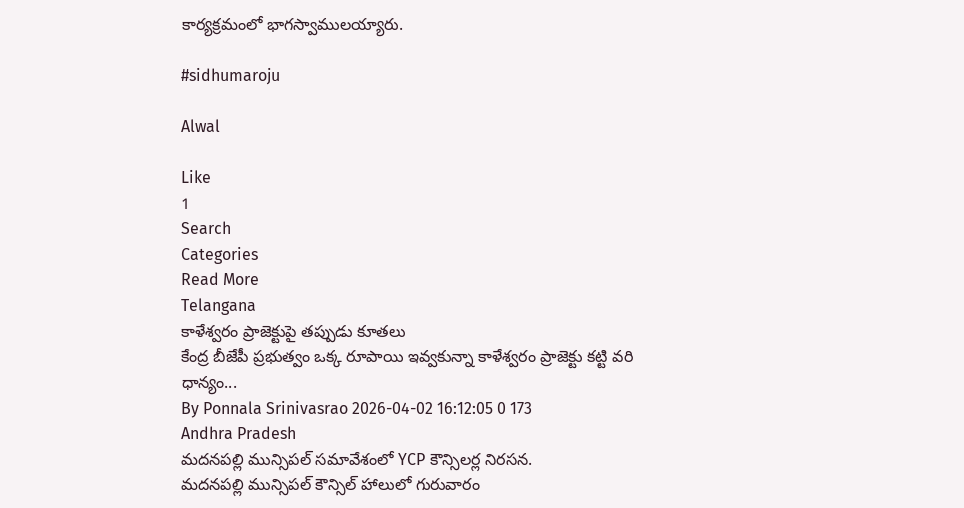కార్యక్రమంలో భాగస్వాములయ్యారు.

#sidhumaroju

Alwal

Like
1
Search
Categories
Read More
Telangana
కాళేశ్వరం ప్రాజెక్టుపై తప్పుడు కూతలు
కేంద్ర బీజేపీ ప్రభుత్వం ఒక్క రూపాయి ఇవ్వకున్నా కాళేశ్వరం ప్రాజెక్టు కట్టి వరి ధాన్యం...
By Ponnala Srinivasrao 2026-04-02 16:12:05 0 173
Andhra Pradesh
మదనపల్లి మున్సిపల్‌ సమావేశంలో YCP కౌన్సిలర్ల నిరసన.
మదనపల్లి మున్సిపల్ కౌన్సిల్ హాలులో గురువారం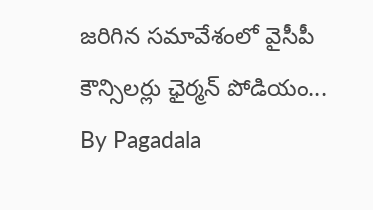జరిగిన సమావేశంలో వైసీపీ కౌన్సిలర్లు ఛైర్మన్ పోడియం...
By Pagadala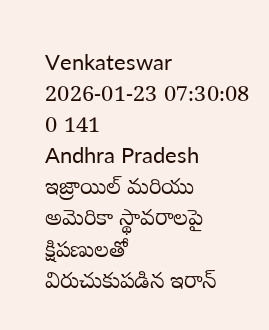Venkateswar 2026-01-23 07:30:08 0 141
Andhra Pradesh
ఇజ్రాయిల్ మరియు అమెరికా స్థావరాలపై క్షిపణులతో విరుచుకుపడిన ఇరాన్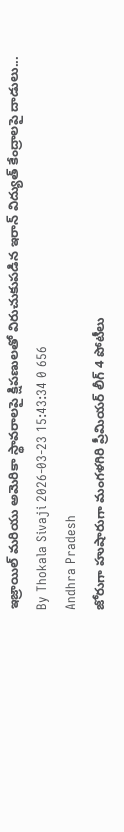ఇజ్రాయిల్ మరియు అమెరికా స్థావరాలపై క్షిపణులతో విరుచుకుపడిన ఇరాన్ విద్యుత్ కేంద్రాలపై దాడులు...
By Thokala Sivaji 2026-03-23 15:43:34 0 656
Andhra Pradesh
జోరుగా హుషారుగా మంగళగిరి ప్రీమియర్ లీగ్ 4 పోటీలు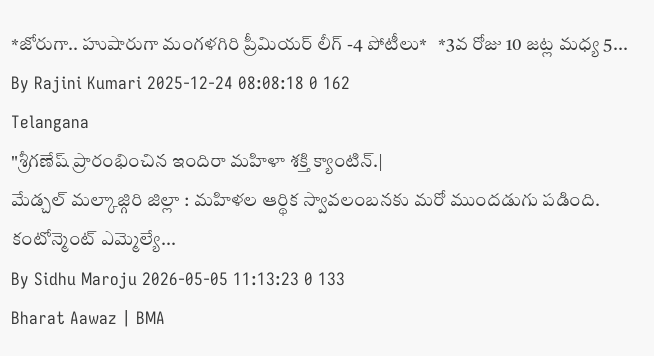*జోరుగా.. హుషారుగా మంగళగిరి ప్రీమియర్ లీగ్ -4 పోటీలు*   *3వ రోజు 10 జట్ల మధ్య 5...
By Rajini Kumari 2025-12-24 08:08:18 0 162
Telangana
"శ్రీగణేష్ ప్రారంభించిన ఇందిరా మహిళా శక్తి క్యాంటిన్.|
మేడ్చల్ మల్కాజ్గిరి జిల్లా : మహిళల ఆర్థిక స్వావలంబనకు మరో ముందడుగు పడింది. కంటోన్మెంట్ ఎమ్మెల్యే...
By Sidhu Maroju 2026-05-05 11:13:23 0 133
Bharat Aawaz | BMA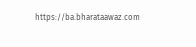https://ba.bharataawaz.com